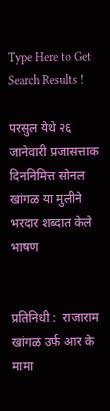Type Here to Get Search Results !

परसुल येथे २६ जानेवारी प्रजासत्ताक दिननिमित्त सोनल खांगळ या मुलीने भरदार शब्दात केले भाषण


प्रतिनिधी :  राजाराम खांगळ उर्फ आर के मामा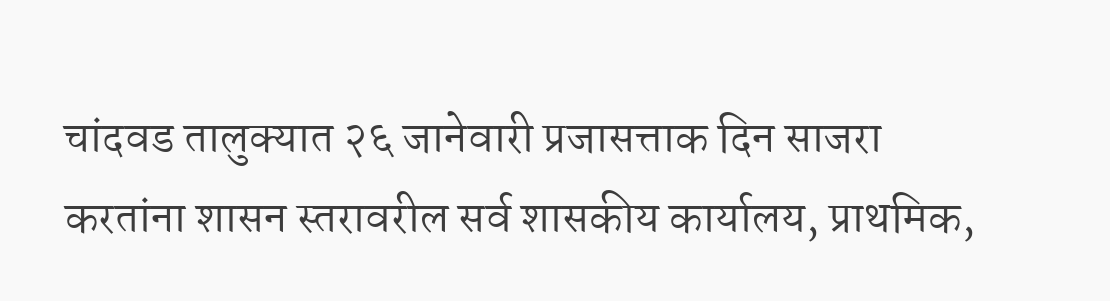चांदवड तालुक्यात २६ जानेवारी प्रजासत्ताक दिन साजरा करतांना शासन स्तरावरील सर्व शासकीय कार्यालय, प्राथमिक,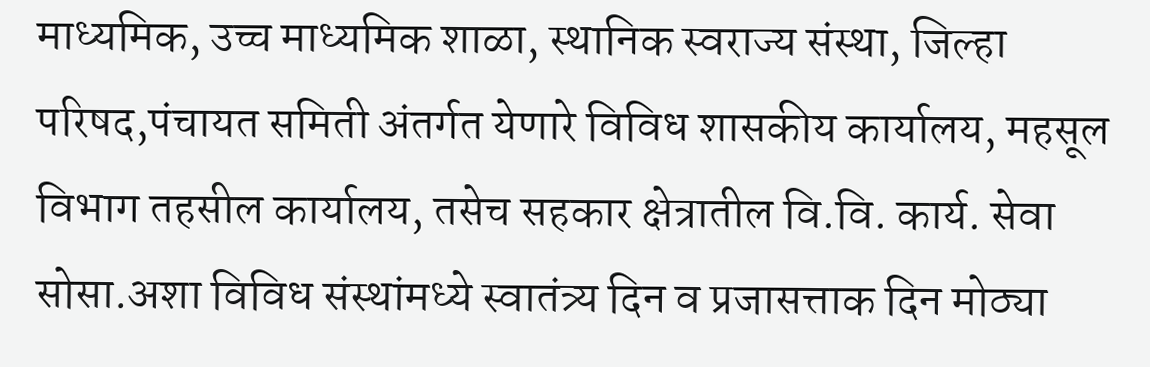माध्यमिक, उच्च माध्यमिक शाळा, स्थानिक स्वराज्य संस्था, जिल्हा परिषद,पंचायत समिती अंतर्गत येणारे विविध शासकीय कार्यालय, महसूल विभाग तहसील कार्यालय, तसेच सहकार क्षेत्रातील वि.वि. कार्य. सेवा सोसा.अशा विविध संस्थांमध्ये स्वातंत्र्य दिन व प्रजासत्ताक दिन मोठ्या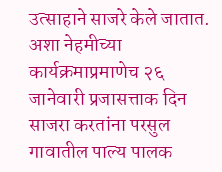उत्साहाने साजरे केले जातात.
अशा नेहमीच्या कार्यक्रमाप्रमाणेच २६ जानेवारी प्रजासत्ताक दिन साजरा करतांना परसुल गावातील पाल्य पालक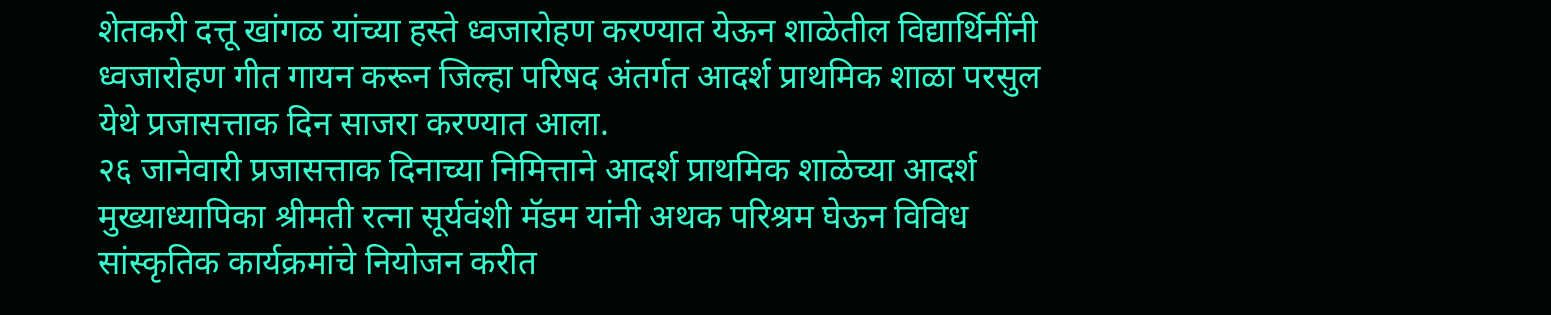शेतकरी दत्तू खांगळ यांच्या हस्ते ध्वजारोहण करण्यात येऊन शाळेतील विद्यार्थिनींनी ध्वजारोहण गीत गायन करून जिल्हा परिषद अंतर्गत आदर्श प्राथमिक शाळा परसुल येथे प्रजासत्ताक दिन साजरा करण्यात आला.
२६ जानेवारी प्रजासत्ताक दिनाच्या निमित्ताने आदर्श प्राथमिक शाळेच्या आदर्श मुख्याध्यापिका श्रीमती रत्ना सूर्यवंशी मॅडम यांनी अथक परिश्रम घेऊन विविध सांस्कृतिक कार्यक्रमांचे नियोजन करीत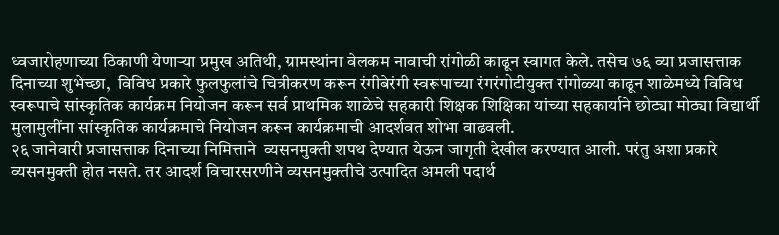ध्वजारोहणाच्या ठिकाणी येणाऱ्या प्रमुख अतिथी, ग्रामस्थांना वेलकम नावाची रांगोळी काढून स्वागत केले. तसेच ७६ व्या प्रजासत्ताक दिनाच्या शुभेच्छा,  विविध प्रकारे फुलफुलांचे चित्रीकरण करून रंगीबेरंगी स्वरूपाच्या रंगरंगोटीयुक्त रांगोळ्या काढून शाळेमध्ये विविध स्वरूपाचे सांस्कृतिक कार्यक्रम नियोजन करून सर्व प्राथमिक शाळेचे सहकारी शिक्षक शिक्षिका यांच्या सहकार्याने छोट्या मोठ्या विद्यार्थी मुलामुलींना सांस्कृतिक कार्यक्रमाचे नियोजन करून कार्यक्रमाची आदर्शवत शोभा वाढवली.
२६ जानेवारी प्रजासत्ताक दिनाच्या निमित्ताने  व्यसनमुक्ती शपथ देण्यात येऊन जागृती देखील करण्यात आली. परंतु अशा प्रकारे व्यसनमुक्ती होत नसते. तर आदर्श विचारसरणीने व्यसनमुक्तीचे उत्पादित अमली पदार्थ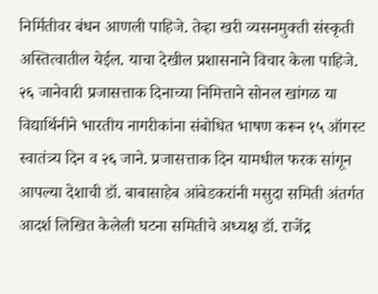निर्मितीवर बंधन आणली पाहिजे. तेव्हा खरी व्यसनमुक्ती संस्कृती अस्तित्वातील येईल. याचा देखील प्रशासनाने विचार केला पाहिजे.
२६ जानेवारी प्रजासत्ताक दिनाच्या निमित्ताने सोनल खांगळ या विद्यार्थिनीने भारतीय नागरीकांना संबोधित भाषण करून १५ ऑगस्ट स्वातंत्र्य दिन व २६ जाने. प्रजासत्ताक दिन यामधील फरक सांगून आपल्या देशाची डॉ. बाबासाहेब आंबेडकरांनी मसुदा समिती अंतर्गत आदर्श लिखित केलेली घटना समितीचे अध्यक्ष डॉ. राजेंद्र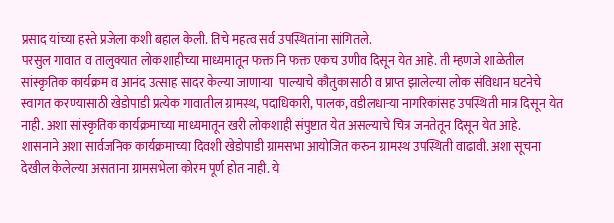प्रसाद यांच्या हस्ते प्रजेला कशी बहाल केली. तिचे महत्व सर्व उपस्थितांना सांगितले.
परसुल गावात व तालुक्यात लोकशाहीच्या माध्यमातून फक्त नि फक्त एकच उणीव दिसून येत आहे. ती म्हणजे शाळेतील सांस्कृतिक कार्यक्रम व आनंद उत्साह सादर केल्या जाणाऱ्या  पाल्याचे कौतुकासाठी व प्राप्त झालेल्या लोक संविधान घटनेचे स्वागत करण्यासाठी खेडोपाडी प्रत्येक गावातील ग्रामस्थ, पदाधिकारी, पालक, वडीलधाऱ्या नागरिकांसह उपस्थिती मात्र दिसून येत नाही. अशा सांस्कृतिक कार्यक्रमाच्या माध्यमातून खरी लोकशाही संपुष्टात येत असल्याचे चित्र जनतेतून दिसून येत आहे.
शासनाने अशा सार्वजनिक कार्यक्रमाच्या दिवशी खेडोपाडी ग्रामसभा आयोजित करुन ग्रामस्थ उपस्थिती वाढावी. अशा सूचना देखील केलेल्या असताना ग्रामसभेला कोरम पूर्ण होत नाही. ये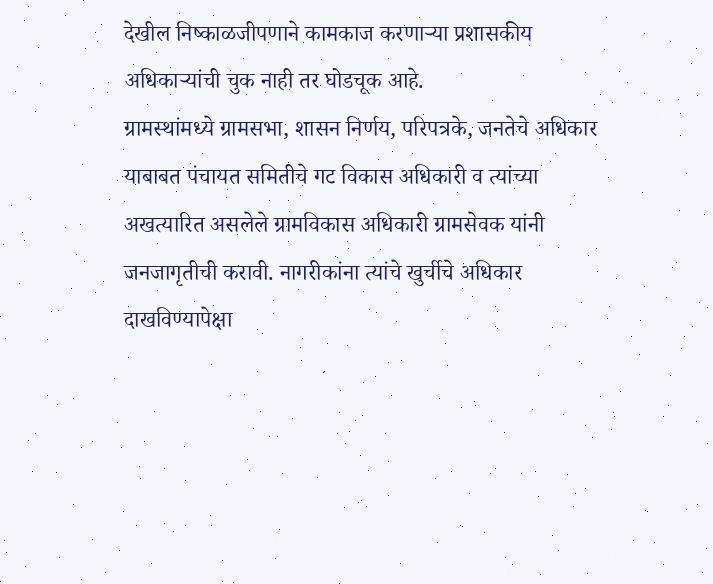देखील निष्काळजीपणाने कामकाज करणाऱ्या प्रशासकीय अधिकाऱ्यांची चुक नाही तर घोडचूक आहे.
ग्रामस्थांमध्ये ग्रामसभा, शासन निर्णय, परिपत्रके, जनतेचे अधिकार याबाबत पंचायत समितीचे गट विकास अधिकारी व त्यांच्या अखत्यारित असलेले ग्रामविकास अधिकारी ग्रामसेवक यांनी जनजागृतीची करावी. नागरीकांना त्यांचे खुर्चीचे अधिकार दाखविण्यापेक्षा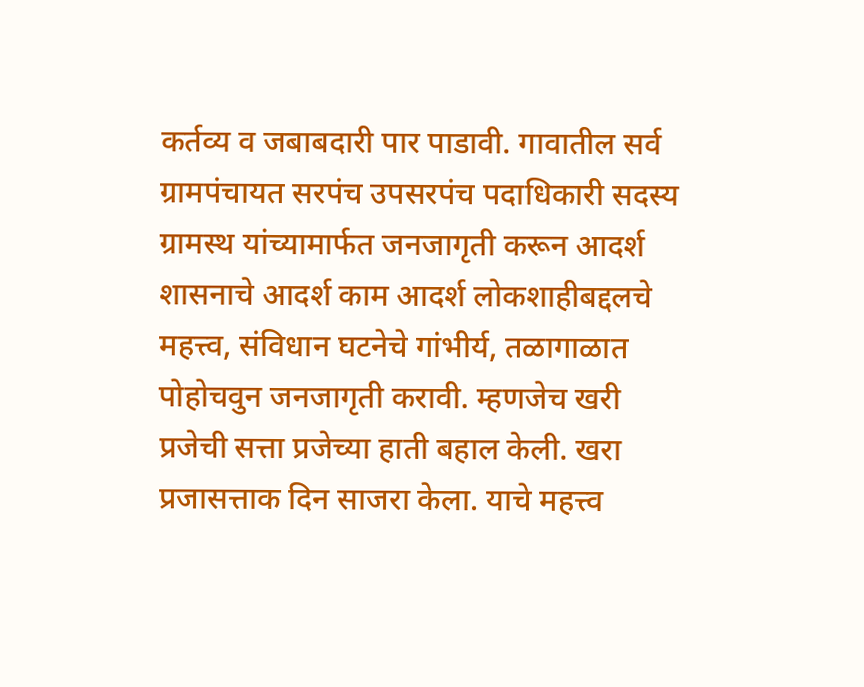कर्तव्य व जबाबदारी पार पाडावी. गावातील सर्व ग्रामपंचायत सरपंच उपसरपंच पदाधिकारी सदस्य ग्रामस्थ यांच्यामार्फत जनजागृती करून आदर्श शासनाचे आदर्श काम आदर्श लोकशाहीबद्दलचे महत्त्व, संविधान घटनेचे गांभीर्य, तळागाळात पोहोचवुन जनजागृती करावी. म्हणजेच खरी प्रजेची सत्ता प्रजेच्या हाती बहाल केली. खरा प्रजासत्ताक दिन साजरा केला. याचे महत्त्व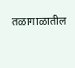तळागाळातील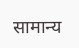सामान्य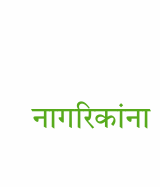नागरिकांना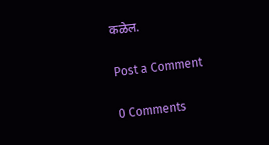कळेल.

Post a Comment

0 Comments